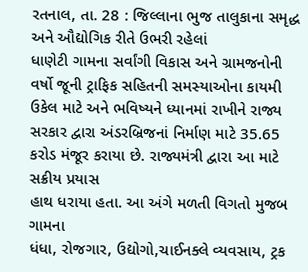રતનાલ, તા. 28 : જિલ્લાના ભુજ તાલુકાના સમૃદ્ધ અને ઔદ્યોગિક રીતે ઉભરી રહેલાં
ધાણેટી ગામના સર્વાંગી વિકાસ અને ગ્રામજનોની વર્ષો જૂની ટ્રાફિક સહિતની સમસ્યાઓના કાયમી
ઉકેલ માટે અને ભવિષ્યને ધ્યાનમાં રાખીને રાજ્ય
સરકાર દ્વારા અંડરબ્રિજનાં નિર્માણ માટે 35.65 કરોડ મંજૂર કરાયા છે. રાજ્યમંત્રી દ્વારા આ માટે સક્રીય પ્રયાસ
હાથ ધરાયા હતા. આ અંગે મળતી વિગતો મુજબ ગામના
ધંધા, રોજગાર, ઉદ્યોગો,ચાઈનક્લે વ્યવસાય, ટ્રક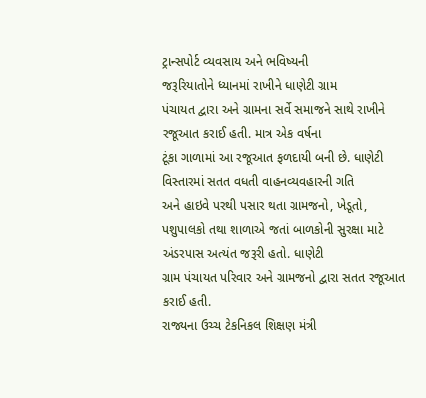ટ્રાન્સપોર્ટ વ્યવસાય અને ભવિષ્યની
જરૂરિયાતોને ધ્યાનમાં રાખીને ધાણેટી ગ્રામ
પંચાયત દ્વારા અને ગ્રામના સર્વે સમાજને સાથે રાખીને રજૂઆત કરાઈ હતી. માત્ર એક વર્ષના
ટૂંકા ગાળામાં આ રજૂઆત ફળદાયી બની છે. ધાણેટી વિસ્તારમાં સતત વધતી વાહનવ્યવહારની ગતિ
અને હાઇવે પરથી પસાર થતા ગ્રામજનો, ખેડૂતો, પશુપાલકો તથા શાળાએ જતાં બાળકોની સુરક્ષા માટે અંડરપાસ અત્યંત જરૂરી હતો. ધાણેટી
ગ્રામ પંચાયત પરિવાર અને ગ્રામજનો દ્વારા સતત રજૂઆત કરાઈ હતી.
રાજ્યના ઉચ્ચ ટેકનિકલ શિક્ષણ મંત્રી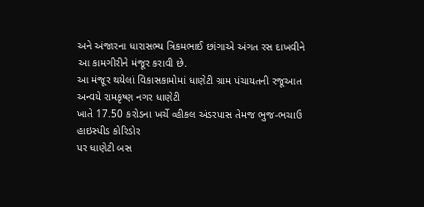અને અંજારના ધારાસભ્ય ત્રિકમભાઈ છાંગાએ અંગત રસ દાખવીને આ કામગીરીને મંજૂર કરાવી છે.
આ મંજૂર થયેલાં વિકાસકામોમાં ધાણેટી ગ્રામ પંચાયતની રજૂઆત અન્વયે રામકૃષ્ણ નગર ધાણેટી
ખાતે 17.50 કરોડના ખર્ચે વ્હીકલ અંડરપાસ તેમજ ભુજ-ભચાઉ હાઇસ્પીડ કોરિડોર
પર ધાણેટી બસ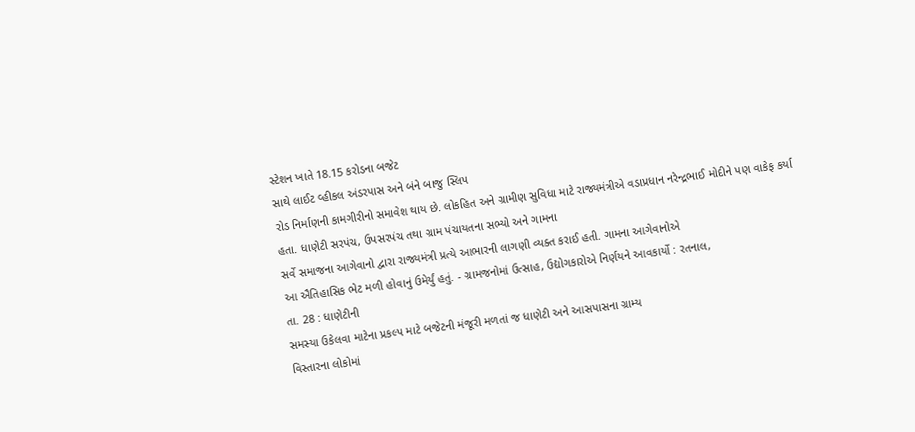સ્ટેશન ખાતે 18.15 કરોડના બજેટ
સાથે લાઈટ વ્હીકલ અંડરપાસ અને બંને બાજુ સ્લિપ
રોડ નિર્માણની કામગીરીનો સમાવેશ થાય છે. લોકહિત અને ગ્રામીણ સુવિધા માટે રાજ્યમંત્રીએ વડાપ્રધાન નરેન્દ્રભાઈ મોદીને પણ વાકેફ કર્યા હતા. ધાણેટી સરપંચ, ઉપસરપંચ તથા ગ્રામ પંચાયતના સભ્યો અને ગામના
સર્વે સમાજના આગેવાનો દ્વારા રાજ્યમંત્રી પ્રત્યે આભારની લાગણી વ્યક્ત કરાઈ હતી. ગામના આગેવાનોએ
આ ઐતિહાસિક ભેટ મળી હોવાનું ઉમેર્યું હતું. - ગ્રામજનોમાં ઉત્સાહ, ઉદ્યોગકારોએ નિર્ણયને આવકાર્યો : રતનાલ,
તા. 28 : ધાણેટીની
સમસ્યા ઉકેલવા માટેના પ્રકલ્પ માટે બજેટની મંજૂરી મળતાં જ ધાણેટી અને આસપાસના ગ્રામ્ય
વિસ્તારના લોકોમાં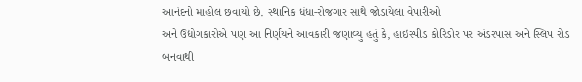આનંદનો માહોલ છવાયો છે. સ્થાનિક ધંધા-રોજગાર સાથે જોડાયેલા વેપારીઓ
અને ઉદ્યોગકારોએ પણ આ નિર્ણયને આવકારી જણાવ્યુ હતું કે, હાઇસ્પીડ કોરિડોર પર અંડરપાસ અને સ્લિપ રોડ
બનવાથી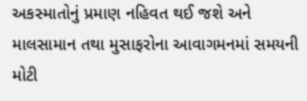અકસ્માતોનું પ્રમાણ નહિવત થઈ જશે અને માલસામાન તથા મુસાફરોના આવાગમનમાં સમયની
મોટી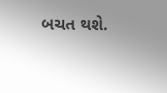બચત થશે.